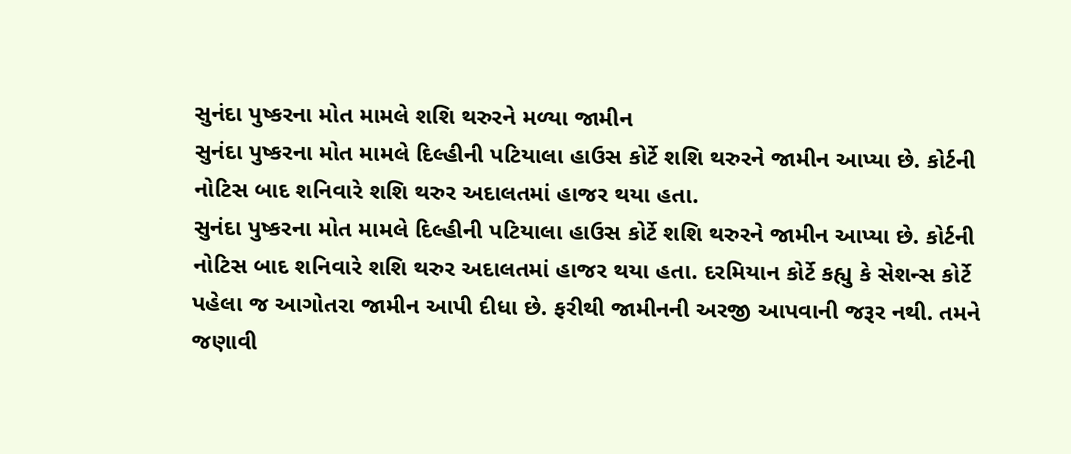સુનંદા પુષ્કરના મોત મામલે શશિ થરુરને મળ્યા જામીન
સુનંદા પુષ્કરના મોત મામલે દિલ્હીની પટિયાલા હાઉસ કોર્ટે શશિ થરુરને જામીન આપ્યા છે. કોર્ટની નોટિસ બાદ શનિવારે શશિ થરુર અદાલતમાં હાજર થયા હતા.
સુનંદા પુષ્કરના મોત મામલે દિલ્હીની પટિયાલા હાઉસ કોર્ટે શશિ થરુરને જામીન આપ્યા છે. કોર્ટની નોટિસ બાદ શનિવારે શશિ થરુર અદાલતમાં હાજર થયા હતા. દરમિયાન કોર્ટે કહ્યુ કે સેશન્સ કોર્ટે પહેલા જ આગોતરા જામીન આપી દીધા છે. ફરીથી જામીનની અરજી આપવાની જરૂર નથી. તમને જણાવી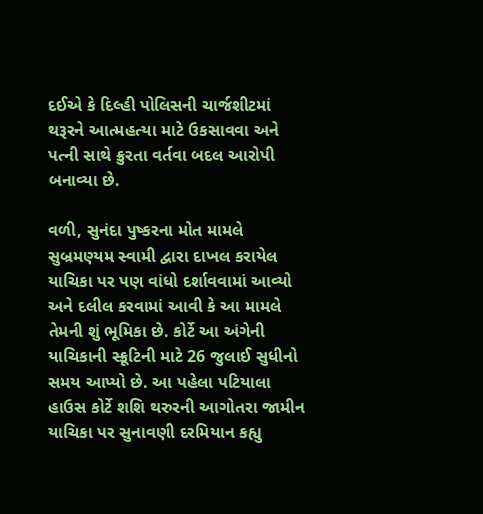દઈએ કે દિલ્હી પોલિસની ચાર્જશીટમાં થરૂરને આત્મહત્યા માટે ઉકસાવવા અને પત્ની સાથે ક્રુરતા વર્તવા બદલ આરોપી બનાવ્યા છે.

વળી, સુનંદા પુષ્કરના મોત મામલે સુબ્રમણ્યમ સ્વામી દ્વારા દાખલ કરાયેલ યાચિકા પર પણ વાંધો દર્શાવવામાં આવ્યો અને દલીલ કરવામાં આવી કે આ મામલે તેમની શું ભૂમિકા છે. કોર્ટે આ અંગેની યાચિકાની સ્ક્રૂટિની માટે 26 જુલાઈ સુધીનો સમય આપ્યો છે. આ પહેલા પટિયાલા હાઉસ કોર્ટે શશિ થરુરની આગોતરા જામીન યાચિકા પર સુનાવણી દરમિયાન કહ્યુ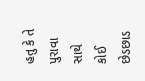હતુ કે તે પુરાવા સાથે કોઈ છેડછાડ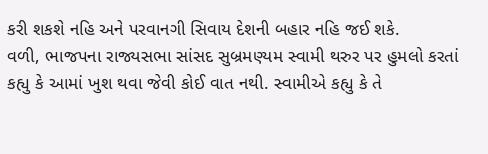કરી શકશે નહિ અને પરવાનગી સિવાય દેશની બહાર નહિ જઈ શકે.
વળી, ભાજપના રાજ્યસભા સાંસદ સુબ્રમણ્યમ સ્વામી થરુર પર હુમલો કરતાં કહ્યુ કે આમાં ખુશ થવા જેવી કોઈ વાત નથી. સ્વામીએ કહ્યુ કે તે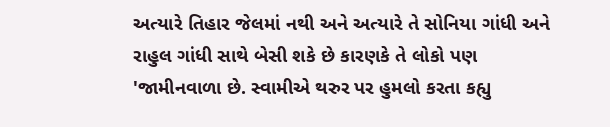અત્યારે તિહાર જેલમાં નથી અને અત્યારે તે સોનિયા ગાંધી અને રાહુલ ગાંધી સાથે બેસી શકે છે કારણકે તે લોકો પણ 'જામીનવાળા છે. સ્વામીએ થરુર પર હુમલો કરતા કહ્યુ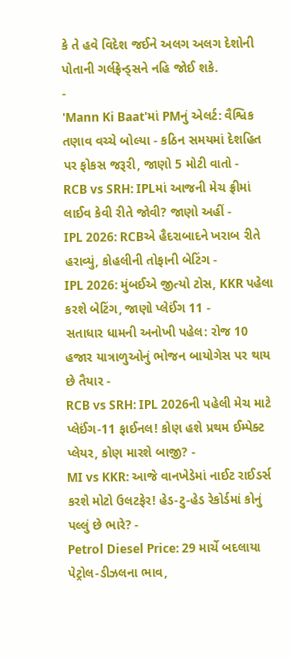કે તે હવે વિદેશ જઈને અલગ અલગ દેશોની પોતાની ગર્લફ્રેન્ડ્સને નહિ જોઈ શકે.
-
'Mann Ki Baat'માં PMનું એલર્ટ: વૈશ્વિક તણાવ વચ્ચે બોલ્યા - કઠિન સમયમાં દેશહિત પર ફોકસ જરૂરી, જાણો 5 મોટી વાતો -
RCB vs SRH: IPLમાં આજની મેચ ફ્રીમાં લાઈવ કેવી રીતે જોવી? જાણો અહીં -
IPL 2026: RCBએ હૈદરાબાદને ખરાબ રીતે હરાવ્યું, કોહલીની તોફાની બેટિંગ -
IPL 2026: મુંબઈએ જીત્યો ટોસ, KKR પહેલા કરશે બેટિંગ, જાણો પ્લેઈંગ 11 -
સતાધાર ધામની અનોખી પહેલ: રોજ 10 હજાર યાત્રાળુઓનું ભોજન બાયોગેસ પર થાય છે તૈયાર -
RCB vs SRH: IPL 2026ની પહેલી મેચ માટે પ્લેઈંગ-11 ફાઈનલ! કોણ હશે પ્રથમ ઈમ્પેક્ટ પ્લેયર, કોણ મારશે બાજી? -
MI vs KKR: આજે વાનખેડેમાં નાઈટ રાઈડર્સ કરશે મોટો ઉલટફેર! હેડ-ટુ-હેડ રેકોર્ડમાં કોનું પલ્લું છે ભારે? -
Petrol Diesel Price: 29 માર્ચે બદલાયા પેટ્રોલ-ડીઝલના ભાવ,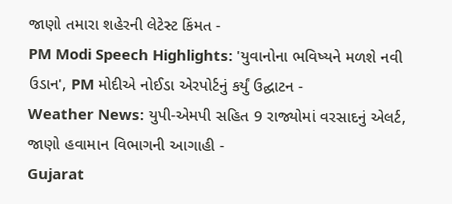જાણો તમારા શહેરની લેટેસ્ટ કિંમત -
PM Modi Speech Highlights: 'યુવાનોના ભવિષ્યને મળશે નવી ઉડાન', PM મોદીએ નોઈડા એરપોર્ટનું કર્યું ઉદ્ઘાટન -
Weather News: યુપી-એમપી સહિત 9 રાજ્યોમાં વરસાદનું એલર્ટ, જાણો હવામાન વિભાગની આગાહી -
Gujarat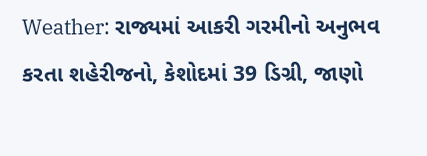Weather: રાજ્યમાં આકરી ગરમીનો અનુભવ કરતા શહેરીજનો, કેશોદમાં 39 ડિગ્રી, જાણો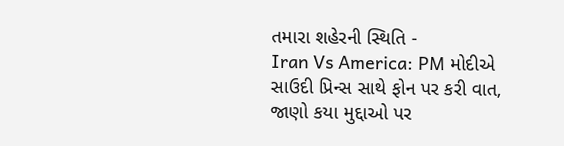તમારા શહેરની સ્થિતિ -
Iran Vs America: PM મોદીએ સાઉદી પ્રિન્સ સાથે ફોન પર કરી વાત, જાણો કયા મુદ્દાઓ પર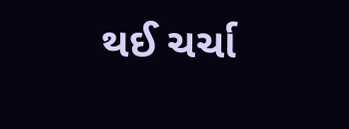થઈ ચર્ચા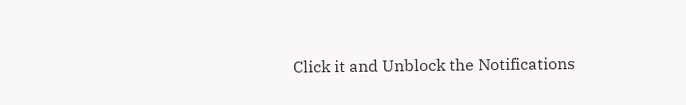Click it and Unblock the Notifications